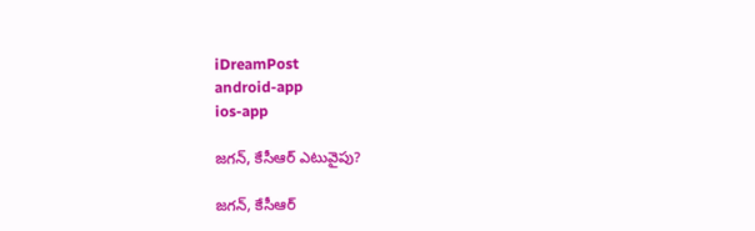iDreamPost
android-app
ios-app

జ‌గ‌న్, కేసీఆర్ ఎటువైపు?

జ‌గ‌న్, కేసీఆర్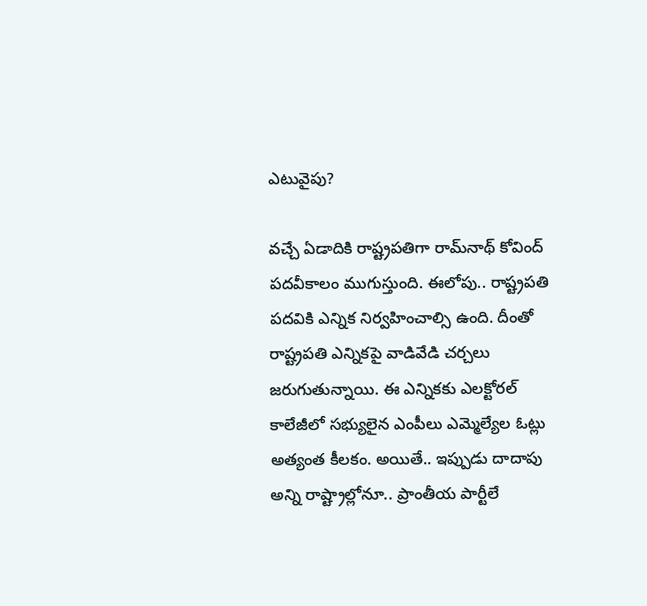ఎటువైపు?

వ‌చ్చే ఏడాదికి రాష్ట్రపతిగా రామ్‌నాథ్ కోవింద్ పదవీకాలం ముగుస్తుంది. ఈలోపు.. రాష్ట్రపతి పదవికి ఎన్నిక నిర్వహించాల్సి ఉంది. దీంతో రాష్ట్రపతి ఎన్నికపై వాడివేడి చ‌ర్చ‌లు జ‌రుగుతున్నాయి. ఈ ఎన్నిక‌కు ఎలక్టోరల్ కాలేజీలో సభ్యులైన ఎంపీలు ఎమ్మెల్యేల ఓట్లు అత్యంత కీలకం. అయితే.. ఇప్పుడు దాదాపు అన్ని రాష్ట్రాల్లోనూ.. ప్రాంతీయ పార్టీలే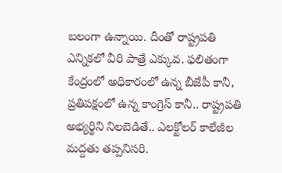బలంగా ఉన్నాయి. దీంతో రాష్ట్రపతి ఎన్నికలో వీరి పాత్రే ఎక్కువ. ఫలితంగా కేంద్రంలో అధికారంలో ఉన్న బీజేపీ కానీ, ప్ర‌తిప‌క్షంలో ఉన్న‌ కాంగ్రెస్ కానీ.. రాష్ట్రపతి అభ్యర్థిని నిలబెడితే.. ఎలక్టోలర్ కాలేజీల మద్దతు తప్పనిసరి.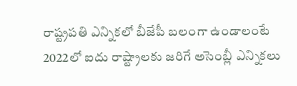రాష్ట్రప‌తి ఎన్నిక‌లో బీజేపీ బ‌లంగా ఉండాలంటే 2022లో ఐదు రాష్ట్రాలకు జరిగే అసెంబ్లీ ఎన్నికలు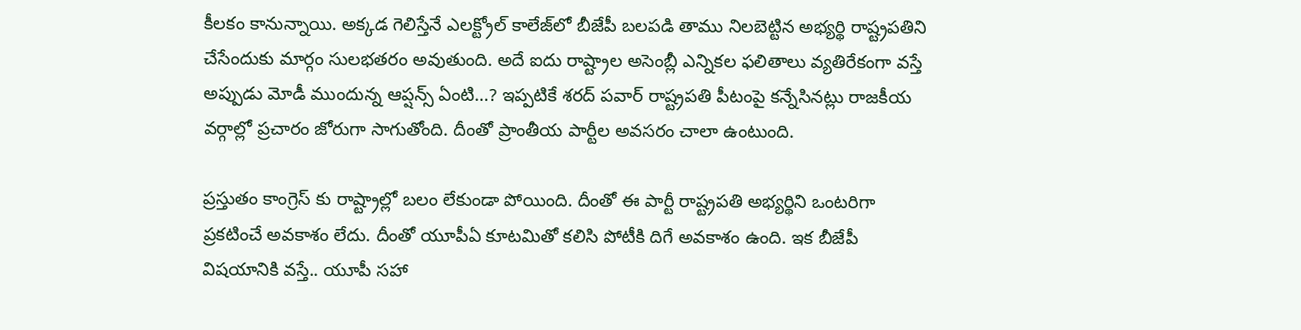కీలకం కానున్నాయి. అక్కడ గెలిస్తేనే ఎలక్ట్రోల్ కాలేజ్‌లో బీజేపీ బలపడి తాము నిలబెట్టిన అభ్యర్థి రాష్ట్రపతిని చేసేందుకు మార్గం సులభతరం అవుతుంది. అదే ఐదు రాష్ట్రాల అసెంబ్లీ ఎన్నికల ఫలితాలు వ్యతిరేకంగా వస్తే అప్పుడు మోడీ ముందున్న ఆప్షన్స్ ఏంటి…? ఇప్పటికే శరద్ పవార్ రాష్ట్రపతి పీటంపై కన్నేసినట్లు రాజకీయ వర్గాల్లో ప్రచారం జోరుగా సాగుతోంది. దీంతో ప్రాంతీయ పార్టీల అవ‌స‌రం చాలా ఉంటుంది.

ప్రస్తుతం కాంగ్రెస్ కు రాష్ట్రాల్లో బలం లేకుండా పోయింది. దీంతో ఈ పార్టీ రాష్ట్రపతి అభ్యర్థిని ఒంటరిగా ప్రకటించే అవకాశం లేదు. దీంతో యూపీఏ కూటమితో కలిసి పోటీకి దిగే అవకాశం ఉంది. ఇక బీజేపీ విషయానికి వస్తే.. యూపీ సహా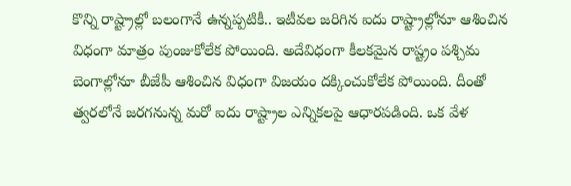కొన్ని రాష్ట్రాల్లో బలంగానే ఉన్నప్పటికీ.. ఇటీవల జరిగిన ఐదు రాష్ట్రాల్లోనూ ఆశించిన విధంగా మాత్రం పుంజుకోలేక పోయింది. అదేవిధంగా కీలకమైన రాష్ట్రం పశ్చిమ బెంగాల్లోనూ బీజేపీ ఆశించిన విధంగా విజయం దక్కించుకోలేక పోయింది. దీంతో త్వరలోనే జరగనున్న మరో ఐదు రాష్ట్రాల ఎన్నికలపై ఆధారపడింది. ఒక వేళ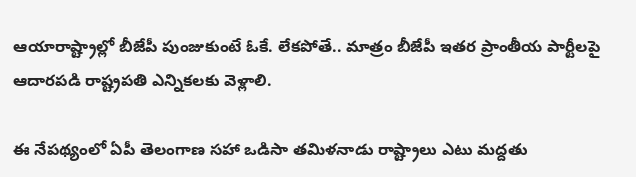ఆయారాష్ట్రాల్లో బీజేపీ పుంజుకుంటే ఓకే. లేకపోతే.. మాత్రం బీజేపీ ఇతర ప్రాంతీయ పార్టీలపై ఆదారపడి రాష్ట్రపతి ఎన్నికలకు వెళ్లాలి.

ఈ నేపథ్యంలో ఏపీ తెలంగాణ సహా ఒడిసా తమిళనాడు రాష్ట్రాలు ఎటు మద్దతు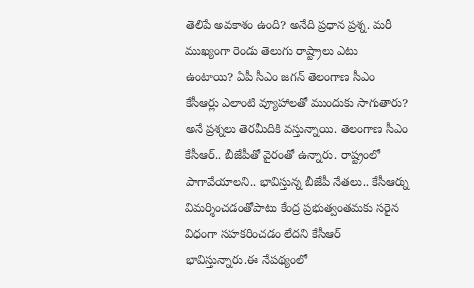తెలిపే అవకాశం ఉంది? అనేది ప్రధాన ప్రశ్న. మరీ ముఖ్యంగా రెండు తెలుగు రాష్ట్రాలు ఎటు ఉంటాయి? ఏపీ సీఎం జగన్ తెలంగాణ సీఎం కేసీఆర్లు ఎలాంటి వ్యూహాలతో ముందుకు సాగుతారు? అనే ప్రశ్నలు తెరమీదికి వస్తున్నాయి. తెలంగాణ సీఎం కేసీఆర్.. బీజేపీతో వైరంతో ఉన్నారు. రాష్ట్రంలో పాగావేయాలని.. భావిస్తున్న బీజేపీ నేతలు.. కేసీఆర్ను విమర్శించడంతోపాటు కేంద్ర ప్రభుత్వంతమకు సరైన విధంగా సహకరించడం లేదని కేసీఆర్ భావిస్తున్నారు.ఈ నేపథ్యంలో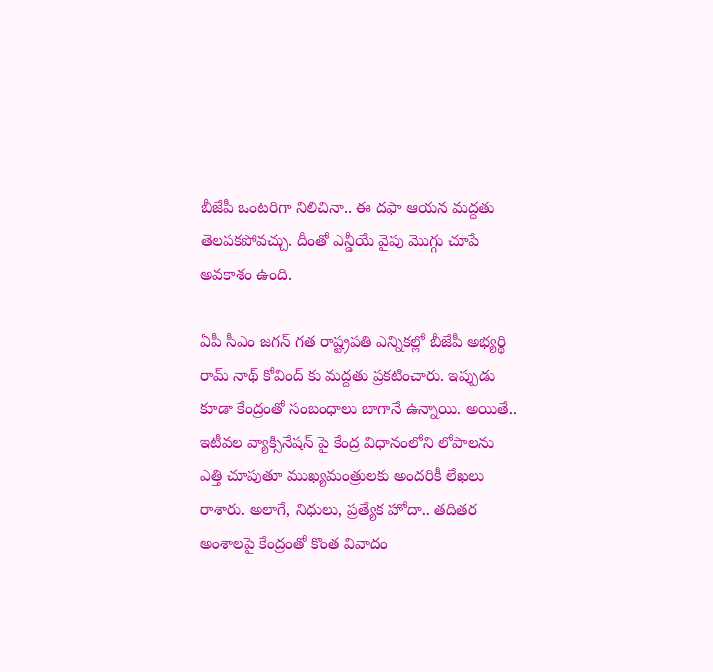బీజేపీ ఒంటరిగా నిలిచినా.. ఈ దఫా ఆయన మద్దతు తెలపకపోవచ్చు. దీంతో ఎన్డీయే వైపు మొగ్గు చూపే అవకాశం ఉంది.

ఏపీ సీఎం జగన్ గత రాష్ట్రపతి ఎన్నికల్లో బీజేపీ అభ్యర్థి రామ్ నాథ్ కోవింద్ కు మద్దతు ప్రకటించారు. ఇప్పుడు కూడా కేంద్రంతో సంబంధాలు బాగానే ఉన్నాయి. అయితే.. ఇటీవ‌ల వ్యాక్సినేష‌న్ పై కేంద్ర విధానంలోని లోపాల‌ను ఎత్తి చూపుతూ ముఖ్య‌మంత్రుల‌కు అంద‌రికీ లేఖ‌లు రాశారు. అలాగే, నిధులు, ప్రత్యేక హోదా.. తదితర అంశాలపై కేంద్రంతో కొంత వివాదం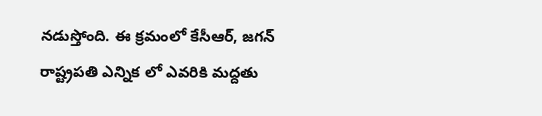నడుస్తోంది. ఈ క్రమంలో కేసీఆర్, జ‌గ‌న్ రాష్ట్రపతి ఎన్నిక లో ఎవ‌రికి మ‌ద్ద‌తు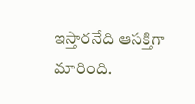ఇస్తార‌నేది ఆసక్తిగా మారింది.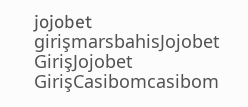jojobet girişmarsbahisJojobet GirişJojobet GirişCasibomcasibom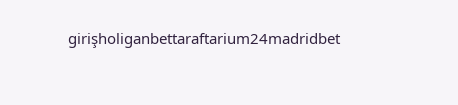girişholiganbettaraftarium24madridbet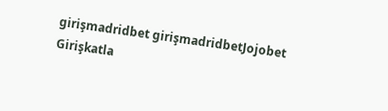girişmadridbet girişmadridbetJojobet Girişkatla